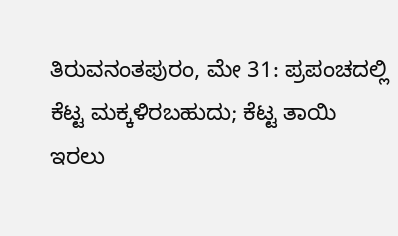ತಿರುವನಂತಪುರಂ, ಮೇ 31: ಪ್ರಪಂಚದಲ್ಲಿ ಕೆಟ್ಟ ಮಕ್ಕಳಿರಬಹುದು; ಕೆಟ್ಟ ತಾಯಿ ಇರಲು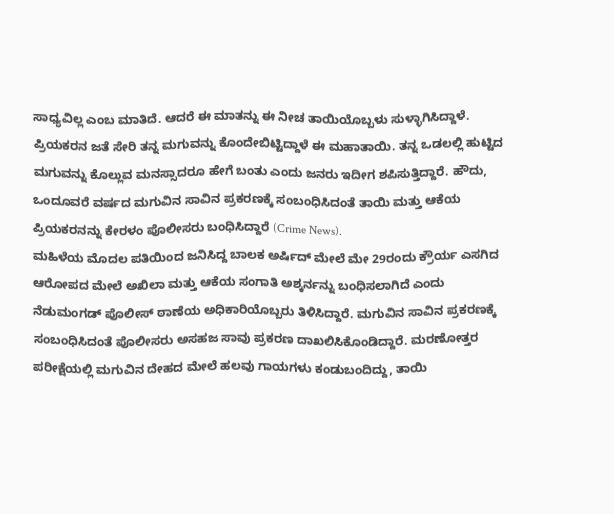ಸಾಧ್ಯವಿಲ್ಲ ಎಂಬ ಮಾತಿದೆ. ಆದರೆ ಈ ಮಾತನ್ನು ಈ ನೀಚ ತಾಯಿಯೊಬ್ಬಳು ಸುಳ್ಳಾಗಿಸಿದ್ದಾಳೆ. ಪ್ರಿಯಕರನ ಜತೆ ಸೇರಿ ತನ್ನ ಮಗುವನ್ನು ಕೊಂದೇಬಿಟ್ಟಿದ್ದಾಳೆ ಈ ಮಹಾತಾಯಿ. ತನ್ನ ಒಡಲಲ್ಲಿ ಹುಟ್ಟಿದ ಮಗುವನ್ನು ಕೊಲ್ಲುವ ಮನಸ್ಸಾದರೂ ಹೇಗೆ ಬಂತು ಎಂದು ಜನರು ಇದೀಗ ಶಪಿಸುತ್ತಿದ್ದಾರೆ. ಹೌದು, ಒಂದೂವರೆ ವರ್ಷದ ಮಗುವಿನ ಸಾವಿನ ಪ್ರಕರಣಕ್ಕೆ ಸಂಬಂಧಿಸಿದಂತೆ ತಾಯಿ ಮತ್ತು ಆಕೆಯ ಪ್ರಿಯಕರನನ್ನು ಕೇರಳಂ ಪೊಲೀಸರು ಬಂಧಿಸಿದ್ದಾರೆ (Crime News).
ಮಹಿಳೆಯ ಮೊದಲ ಪತಿಯಿಂದ ಜನಿಸಿದ್ದ ಬಾಲಕ ಅರ್ಷಿದ್ ಮೇಲೆ ಮೇ 29ರಂದು ಕ್ರೌರ್ಯ ಎಸಗಿದ ಆರೋಪದ ಮೇಲೆ ಅಖಿಲಾ ಮತ್ತು ಆಕೆಯ ಸಂಗಾತಿ ಅಶ್ಕರ್ನನ್ನು ಬಂಧಿಸಲಾಗಿದೆ ಎಂದು ನೆಡುಮಂಗಡ್ ಪೊಲೀಸ್ ಠಾಣೆಯ ಅಧಿಕಾರಿಯೊಬ್ಬರು ತಿಳಿಸಿದ್ದಾರೆ. ಮಗುವಿನ ಸಾವಿನ ಪ್ರಕರಣಕ್ಕೆ ಸಂಬಂಧಿಸಿದಂತೆ ಪೊಲೀಸರು ಅಸಹಜ ಸಾವು ಪ್ರಕರಣ ದಾಖಲಿಸಿಕೊಂಡಿದ್ದಾರೆ. ಮರಣೋತ್ತರ ಪರೀಕ್ಷೆಯಲ್ಲಿ ಮಗುವಿನ ದೇಹದ ಮೇಲೆ ಹಲವು ಗಾಯಗಳು ಕಂಡುಬಂದಿದ್ದು, ತಾಯಿ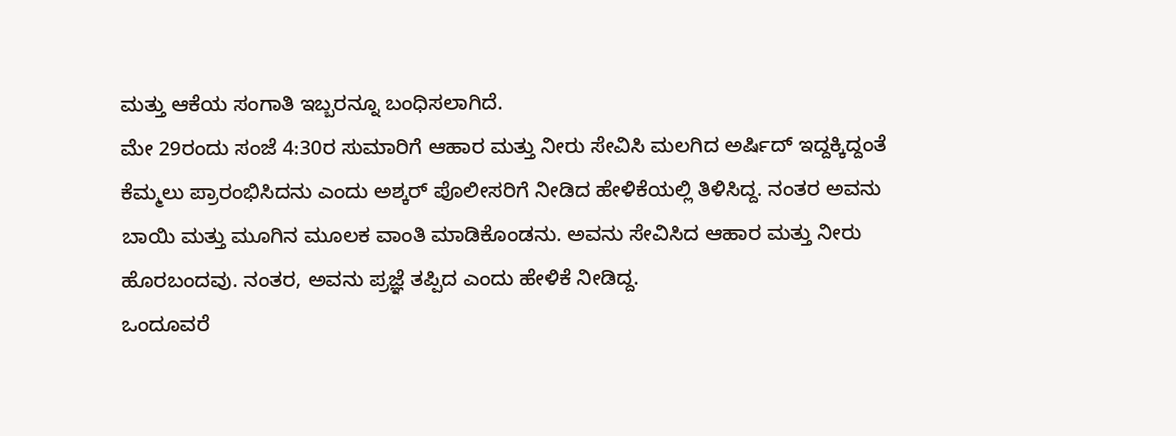ಮತ್ತು ಆಕೆಯ ಸಂಗಾತಿ ಇಬ್ಬರನ್ನೂ ಬಂಧಿಸಲಾಗಿದೆ.
ಮೇ 29ರಂದು ಸಂಜೆ 4:30ರ ಸುಮಾರಿಗೆ ಆಹಾರ ಮತ್ತು ನೀರು ಸೇವಿಸಿ ಮಲಗಿದ ಅರ್ಷಿದ್ ಇದ್ದಕ್ಕಿದ್ದಂತೆ ಕೆಮ್ಮಲು ಪ್ರಾರಂಭಿಸಿದನು ಎಂದು ಅಶ್ಕರ್ ಪೊಲೀಸರಿಗೆ ನೀಡಿದ ಹೇಳಿಕೆಯಲ್ಲಿ ತಿಳಿಸಿದ್ದ. ನಂತರ ಅವನು ಬಾಯಿ ಮತ್ತು ಮೂಗಿನ ಮೂಲಕ ವಾಂತಿ ಮಾಡಿಕೊಂಡನು. ಅವನು ಸೇವಿಸಿದ ಆಹಾರ ಮತ್ತು ನೀರು ಹೊರಬಂದವು. ನಂತರ, ಅವನು ಪ್ರಜ್ಞೆ ತಪ್ಪಿದ ಎಂದು ಹೇಳಿಕೆ ನೀಡಿದ್ದ.
ಒಂದೂವರೆ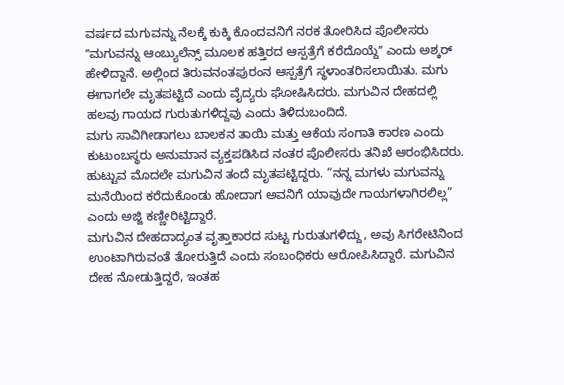ವರ್ಷದ ಮಗುವನ್ನು ನೆಲಕ್ಕೆ ಕುಕ್ಕಿ ಕೊಂದವನಿಗೆ ನರಕ ತೋರಿಸಿದ ಪೊಲೀಸರು
ʼʼಮಗುವನ್ನು ಆಂಬ್ಯುಲೆನ್ಸ್ ಮೂಲಕ ಹತ್ತಿರದ ಆಸ್ಪತ್ರೆಗೆ ಕರೆದೊಯ್ದೆʼʼ ಎಂದು ಅಶ್ಕರ್ ಹೇಳಿದ್ದಾನೆ. ಅಲ್ಲಿಂದ ತಿರುವನಂತಪುರಂನ ಆಸ್ಪತ್ರೆಗೆ ಸ್ಥಳಾಂತರಿಸಲಾಯಿತು. ಮಗು ಈಗಾಗಲೇ ಮೃತಪಟ್ಟಿದೆ ಎಂದು ವೈದ್ಯರು ಘೋಷಿಸಿದರು. ಮಗುವಿನ ದೇಹದಲ್ಲಿ ಹಲವು ಗಾಯದ ಗುರುತುಗಳಿದ್ದವು ಎಂದು ತಿಳಿದುಬಂದಿದೆ.
ಮಗು ಸಾವಿಗೀಡಾಗಲು ಬಾಲಕನ ತಾಯಿ ಮತ್ತು ಆಕೆಯ ಸಂಗಾತಿ ಕಾರಣ ಎಂದು ಕುಟುಂಬಸ್ಥರು ಅನುಮಾನ ವ್ಯಕ್ತಪಡಿಸಿದ ನಂತರ ಪೊಲೀಸರು ತನಿಖೆ ಆರಂಭಿಸಿದರು. ಹುಟ್ಟುವ ಮೊದಲೇ ಮಗುವಿನ ತಂದೆ ಮೃತಪಟ್ಟಿದ್ದರು. “ನನ್ನ ಮಗಳು ಮಗುವನ್ನು ಮನೆಯಿಂದ ಕರೆದುಕೊಂಡು ಹೋದಾಗ ಅವನಿಗೆ ಯಾವುದೇ ಗಾಯಗಳಾಗಿರಲಿಲ್ಲ” ಎಂದು ಅಜ್ಜಿ ಕಣ್ಣೀರಿಟ್ಟಿದ್ದಾರೆ.
ಮಗುವಿನ ದೇಹದಾದ್ಯಂತ ವೃತ್ತಾಕಾರದ ಸುಟ್ಟ ಗುರುತುಗಳಿದ್ದು, ಅವು ಸಿಗರೇಟಿನಿಂದ ಉಂಟಾಗಿರುವಂತೆ ತೋರುತ್ತಿದೆ ಎಂದು ಸಂಬಂಧಿಕರು ಆರೋಪಿಸಿದ್ದಾರೆ. ಮಗುವಿನ ದೇಹ ನೋಡುತ್ತಿದ್ದರೆ, ಇಂತಹ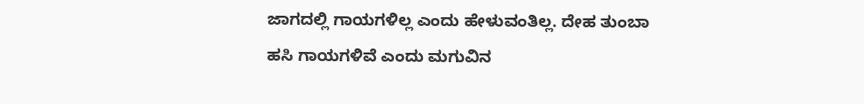ಜಾಗದಲ್ಲಿ ಗಾಯಗಳಿಲ್ಲ ಎಂದು ಹೇಳುವಂತಿಲ್ಲ. ದೇಹ ತುಂಬಾ ಹಸಿ ಗಾಯಗಳಿವೆ ಎಂದು ಮಗುವಿನ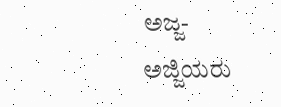ಅಜ್ಜ-ಅಜ್ಜಿಯರು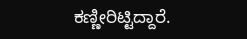ಕಣ್ಣೀರಿಟ್ಟಿದ್ದಾರೆ.